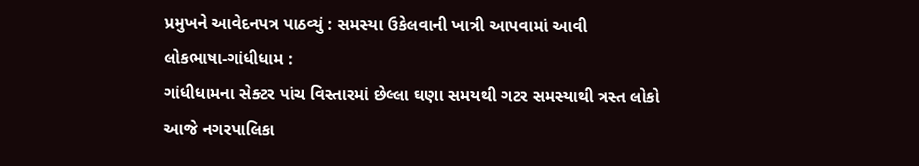પ્રમુખને આવેદનપત્ર પાઠવ્યું : સમસ્યા ઉકેલવાની ખાત્રી આપવામાં આવી
લોકભાષા-ગાંધીધામ :
ગાંધીધામના સેક્ટર પાંચ વિસ્તારમાં છેલ્લા ઘણા સમયથી ગટર સમસ્યાથી ત્રસ્ત લોકો આજે નગરપાલિકા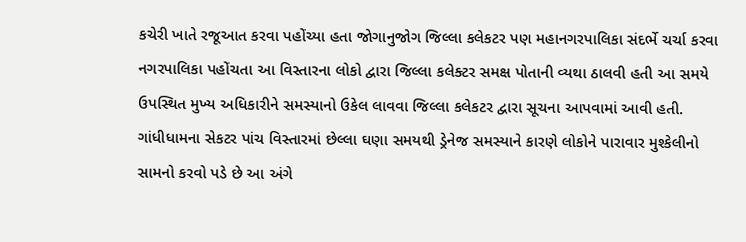કચેરી ખાતે રજૂઆત કરવા પહોંચ્યા હતા જોગાનુજોગ જિલ્લા કલેકટર પણ મહાનગરપાલિકા સંદર્ભે ચર્ચા કરવા નગરપાલિકા પહોંચતા આ વિસ્તારના લોકો દ્વારા જિલ્લા કલેક્ટર સમક્ષ પોતાની વ્યથા ઠાલવી હતી આ સમયે ઉપસ્થિત મુખ્ય અધિકારીને સમસ્યાનો ઉકેલ લાવવા જિલ્લા કલેકટર દ્વારા સૂચના આપવામાં આવી હતી.
ગાંધીધામના સેકટર પાંચ વિસ્તારમાં છેલ્લા ઘણા સમયથી ડ્રેનેજ સમસ્યાને કારણે લોકોને પારાવાર મુશ્કેલીનો સામનો કરવો પડે છે આ અંગે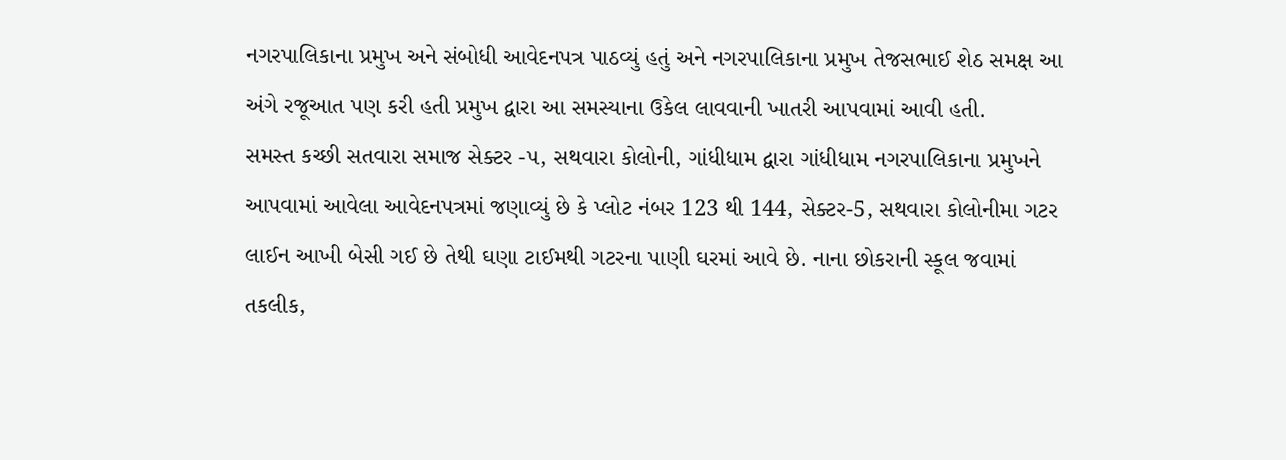નગરપાલિકાના પ્રમુખ અને સંબોધી આવેદનપત્ર પાઠવ્યું હતું અને નગરપાલિકાના પ્રમુખ તેજસભાઈ શેઠ સમક્ષ આ અંગે રજૂઆત પણ કરી હતી પ્રમુખ દ્વારા આ સમસ્યાના ઉકેલ લાવવાની ખાતરી આપવામાં આવી હતી.
સમસ્ત કચ્છી સતવારા સમાજ સેક્ટર -૫, સથવારા કોલોની, ગાંધીધામ દ્વારા ગાંધીધામ નગરપાલિકાના પ્રમુખને આપવામાં આવેલા આવેદનપત્રમાં જણાવ્યું છે કે પ્લોટ નંબર 123 થી 144, સેક્ટર-5, સથવારા કોલોનીમા ગટર લાઈન આખી બેસી ગઈ છે તેથી ઘણા ટાઈમથી ગટરના પાણી ઘરમાં આવે છે. નાના છોકરાની સ્કૂલ જવામાં તકલીક,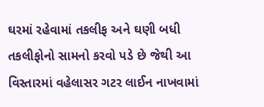ઘરમાં રહેવામાં તકલીફ અને ઘણી બધી તકલીફોનો સામનો કરવો પડે છે જેથી આ વિસ્તારમાં વહેલાસર ગટર લાઈન નાખવામાં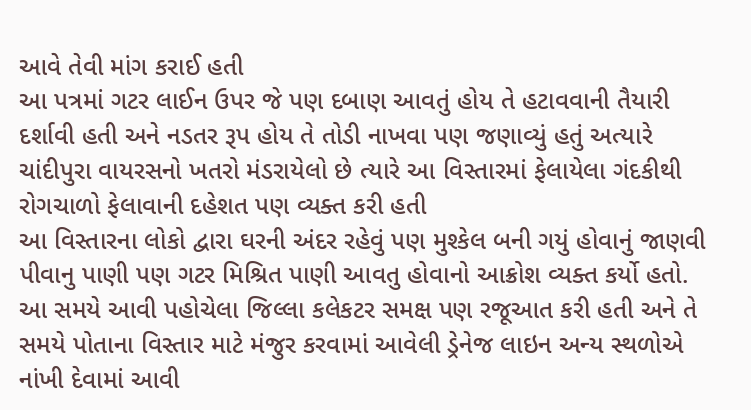આવે તેવી માંગ કરાઈ હતી
આ પત્રમાં ગટર લાઈન ઉપર જે પણ દબાણ આવતું હોય તે હટાવવાની તૈયારી દર્શાવી હતી અને નડતર રૂપ હોય તે તોડી નાખવા પણ જણાવ્યું હતું અત્યારે ચાંદીપુરા વાયરસનો ખતરો મંડરાયેલો છે ત્યારે આ વિસ્તારમાં ફેલાયેલા ગંદકીથી રોગચાળો ફેલાવાની દહેશત પણ વ્યક્ત કરી હતી
આ વિસ્તારના લોકો દ્વારા ઘરની અંદર રહેવું પણ મુશ્કેલ બની ગયું હોવાનું જાણવી પીવાનુ પાણી પણ ગટર મિશ્રિત પાણી આવતુ હોવાનો આક્રોશ વ્યક્ત કર્યો હતો.
આ સમયે આવી પહોચેલા જિલ્લા કલેકટર સમક્ષ પણ રજૂઆત કરી હતી અને તે સમયે પોતાના વિસ્તાર માટે મંજુર કરવામાં આવેલી ડ્રેનેજ લાઇન અન્ય સ્થળોએ નાંખી દેવામાં આવી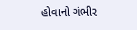હોવાનો ગંભીર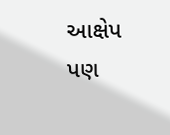આક્ષેપ પણ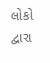લોકો દ્વારા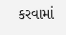કરવામાં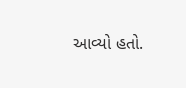આવ્યો હતો.